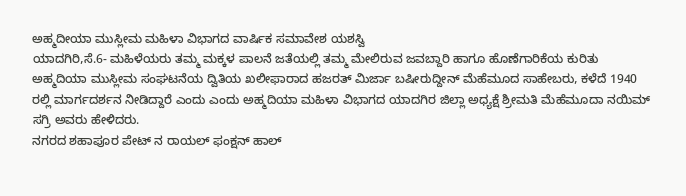ಅಹ್ಮದೀಯಾ ಮುಸ್ಲೀಮ ಮಹಿಳಾ ವಿಭಾಗದ ವಾರ್ಷಿಕ ಸಮಾವೇಶ ಯಶಸ್ವಿ
ಯಾದಗಿರಿ,ಸೆ.6- ಮಹಿಳೆಯರು ತಮ್ಮ ಮಕ್ಕಳ ಪಾಲನೆ ಜತೆಯಲ್ಲಿ ತಮ್ಮ ಮೇಲಿರುವ ಜವಬ್ದಾರಿ ಹಾಗೂ ಹೊಣೆಗಾರಿಕೆಯ ಕುರಿತು ಅಹ್ಮದಿಯಾ ಮುಸ್ಲೀಮ ಸಂಘಟನೆಯ ದ್ವಿತಿಯ ಖಲೀಫಾರಾದ ಹಜರತ್ ಮಿರ್ಜಾ ಬಷೀರುದ್ದೀನ್ ಮೆಹೆಮೂದ ಸಾಹೇಬರು, ಕಳೆದೆ 1940 ರಲ್ಲಿ ಮಾರ್ಗದರ್ಶನ ನೀಡಿದ್ದಾರೆ ಎಂದು ಎಂದು ಅಹ್ಮದಿಯಾ ಮಹಿಳಾ ವಿಭಾಗದ ಯಾದಗಿರ ಜಿಲ್ಲಾ ಅಧ್ಯಕ್ಷೆ ಶ್ರೀಮತಿ ಮೆಹೆಮೂದಾ ನಯಿಮ್ ಸಗ್ರಿ ಅವರು ಹೇಳಿದರು.
ನಗರದ ಶಹಾಪೂರ ಪೇಟ್ ನ ರಾಯಲ್ ಫಂಕ್ಷನ್ ಹಾಲ್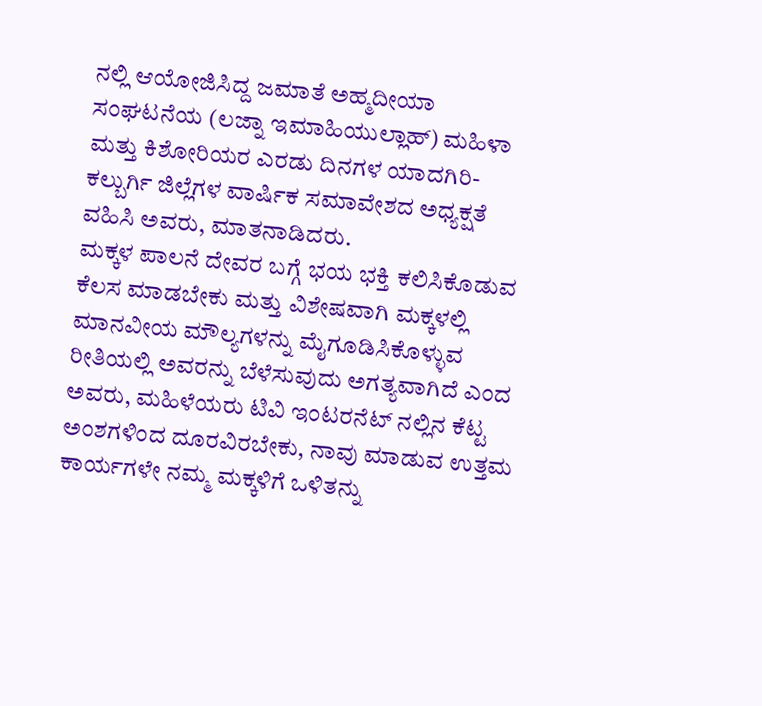ನಲ್ಲಿ ಆಯೋಜಿಸಿದ್ದ ಜಮಾತೆ ಅಹ್ಮದೀಯಾ ಸಂಘಟನೆಯ (ಲಜ್ನಾ ಇಮಾಹಿಯುಲ್ಲಾಹ್) ಮಹಿಳಾ ಮತ್ತು ಕಿಶೋರಿಯರ ಎರಡು ದಿನಗಳ ಯಾದಗಿರಿ- ಕಲ್ಬುರ್ಗಿ ಜಿಲ್ಲೆಗಳ ವಾರ್ಷಿಕ ಸಮಾವೇಶದ ಅಧ್ಯಕ್ಷತೆ ವಹಿಸಿ ಅವರು, ಮಾತನಾಡಿದರು.
ಮಕ್ಕಳ ಪಾಲನೆ ದೇವರ ಬಗ್ಗೆ ಭಯ ಭಕ್ತಿ ಕಲಿಸಿಕೊಡುವ ಕೆಲಸ ಮಾಡಬೇಕು ಮತ್ತು ವಿಶೇಷವಾಗಿ ಮಕ್ಕಳಲ್ಲಿ ಮಾನವೀಯ ಮೌಲ್ಯಗಳನ್ನು ಮೈಗೂಡಿಸಿಕೊಳ್ಳುವ ರೀತಿಯಲ್ಲಿ ಅವರನ್ನು ಬೆಳೆಸುವುದು ಅಗತ್ಯವಾಗಿದೆ ಎಂದ ಅವರು, ಮಹಿಳೆಯರು ಟಿವಿ ಇಂಟರನೆಟ್ ನಲ್ಲಿನ ಕೆಟ್ಟ ಅಂಶಗಳಿಂದ ದೂರವಿರಬೇಕು, ನಾವು ಮಾಡುವ ಉತ್ತಮ ಕಾರ್ಯಗಳೇ ನಮ್ಮ ಮಕ್ಕಳಿಗೆ ಒಳಿತನ್ನು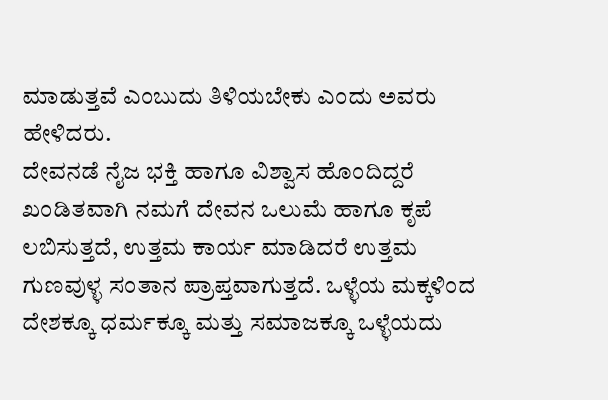ಮಾಡುತ್ತವೆ ಎಂಬುದು ತಿಳಿಯಬೇಕು ಎಂದು ಅವರು ಹೇಳಿದರು.
ದೇವನಡೆ ನೈಜ ಭಕ್ತಿ ಹಾಗೂ ವಿಶ್ವಾಸ ಹೊಂದಿದ್ದರೆ ಖಂಡಿತವಾಗಿ ನಮಗೆ ದೇವನ ಒಲುಮೆ ಹಾಗೂ ಕೃಪೆ ಲಬಿಸುತ್ತದೆ, ಉತ್ತಮ ಕಾರ್ಯ ಮಾಡಿದರೆ ಉತ್ತಮ ಗುಣವುಳ್ಳ ಸಂತಾನ ಪ್ರಾಪ್ತವಾಗುತ್ತದೆ. ಒಳ್ಳೆಯ ಮಕ್ಕಳಿಂದ ದೇಶಕ್ಕೂ ಧರ್ಮಕ್ಕೂ ಮತ್ತು ಸಮಾಜಕ್ಕೂ ಒಳ್ಳೆಯದು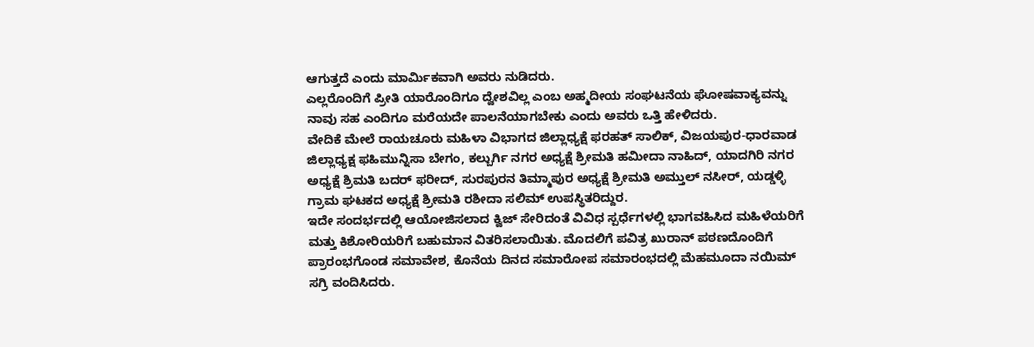ಆಗುತ್ತದೆ ಎಂದು ಮಾರ್ಮಿಕವಾಗಿ ಅವರು ನುಡಿದರು.
ಎಲ್ಲರೊಂದಿಗೆ ಪ್ರೀತಿ ಯಾರೊಂದಿಗೂ ದ್ವೇಶವಿಲ್ಲ ಎಂಬ ಅಹ್ಮದೀಯ ಸಂಘಟನೆಯ ಘೋಷವಾಕ್ಯವನ್ನು ನಾವು ಸಹ ಎಂದಿಗೂ ಮರೆಯದೇ ಪಾಲನೆಯಾಗಬೇಕು ಎಂದು ಅವರು ಒತ್ತಿ ಹೇಳಿದರು.
ವೇದಿಕೆ ಮೇಲೆ ರಾಯಚೂರು ಮಹಿಳಾ ವಿಭಾಗದ ಜಿಲ್ಲಾಧ್ಯಕ್ಷೆ ಫರಹತ್ ಸಾಲಿಕ್, ವಿಜಯಪುರ-ಧಾರವಾಡ ಜಿಲ್ಲಾಧ್ಯಕ್ಷ ಫಹಿಮುನ್ನಿಸಾ ಬೇಗಂ, ಕಲ್ಬುರ್ಗಿ ನಗರ ಅಧ್ಯಕ್ಷೆ ಶ್ರೀಮತಿ ಹಮೀದಾ ನಾಹಿದ್, ಯಾದಗಿರಿ ನಗರ ಅಧ್ಯಕ್ಷೆ ಶ್ರಿಮತಿ ಬದರ್ ಫರೀದ್, ಸುರಪುರನ ತಿಮ್ಮಾಪುರ ಅಧ್ಯಕ್ಷೆ ಶ್ರೀಮತಿ ಅಮ್ತುಲ್ ನಸೀರ್, ಯಡ್ಡಳ್ಳಿ ಗ್ರಾಮ ಘಟಕದ ಅಧ್ಯಕ್ಷೆ ಶ್ರೀಮತಿ ರಶೀದಾ ಸಲಿಮ್ ಉಪಸ್ಥಿತರಿದ್ದುರ.
ಇದೇ ಸಂದರ್ಭದಲ್ಲಿ ಆಯೋಜಿಸಲಾದ ಕ್ವಿಜ್ ಸೇರಿದಂತೆ ವಿವಿಧ ಸ್ಪರ್ಧೆಗಳಲ್ಲಿ ಭಾಗವಹಿಸಿದ ಮಹಿಳೆಯರಿಗೆ ಮತ್ತು ಕಿಶೋರಿಯರಿಗೆ ಬಹುಮಾನ ವಿತರಿಸಲಾಯಿತು. ಮೊದಲಿಗೆ ಪವಿತ್ರ ಖುರಾನ್ ಪಠಣದೊಂದಿಗೆ ಪ್ರಾರಂಭಗೊಂಡ ಸಮಾವೇಶ, ಕೊನೆಯ ದಿನದ ಸಮಾರೋಪ ಸಮಾರಂಭದಲ್ಲಿ ಮೆಹಮೂದಾ ನಯಿಮ್ ಸಗ್ರಿ ವಂದಿಸಿದರು.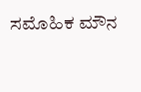ಸಮೊಹಿಕ ಮೌನ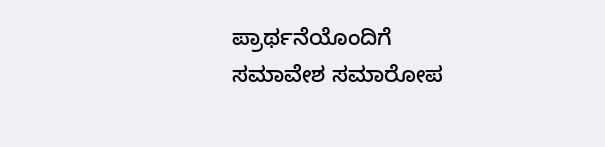ಪ್ರಾರ್ಥನೆಯೊಂದಿಗೆ ಸಮಾವೇಶ ಸಮಾರೋಪ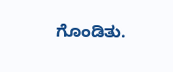ಗೊಂಡಿತು.